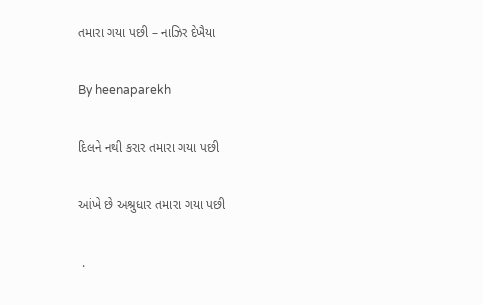તમારા ગયા પછી – નાઝિર દેખૈયા

By heenaparekh

દિલને નથી કરાર તમારા ગયા પછી

આંખે છે અશ્રુધાર તમારા ગયા પછી

 .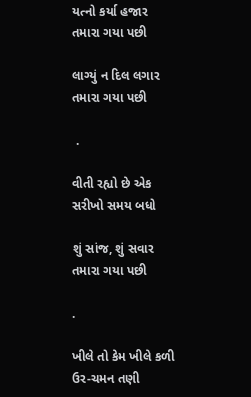યત્નો કર્યા હજાર તમારા ગયા પછી

લાગ્યું ન દિલ લગાર તમારા ગયા પછી

 .

વીતી રહ્યો છે એક સરીખો સમય બધો

શું સાંજ, શું સવાર તમારા ગયા પછી

.

ખીલે તો કેમ ખીલે કળી ઉર-ચમન તણી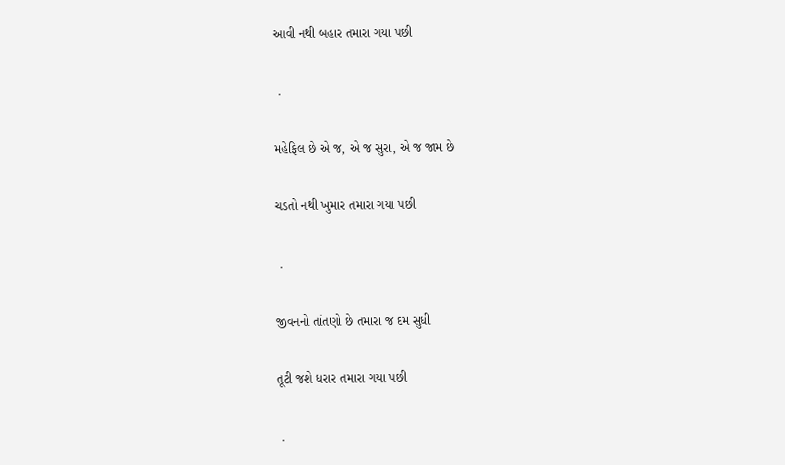આવી નથી બહાર તમારા ગયા પછી

 .

મહેફિલ છે એ જ, એ જ સુરા, એ જ જામ છે

ચડતો નથી ખુમાર તમારા ગયા પછી

 .

જીવનનો તાંતણો છે તમારા જ દમ સુધી

તૂટી જશે ધરાર તમારા ગયા પછી

 .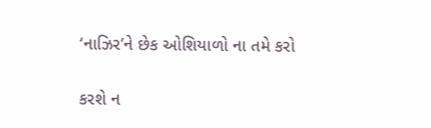‘નાઝિર’ને છેક ઓશિયાળો ના તમે કરો

કરશે ન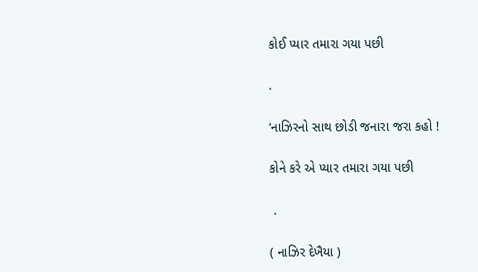કોઈ પ્યાર તમારા ગયા પછી

.

‘નાઝિરનો સાથ છોડી જનારા જરા કહો !

કોને કરે એ પ્યાર તમારા ગયા પછી

 .

( નાઝિર દેખૈયા )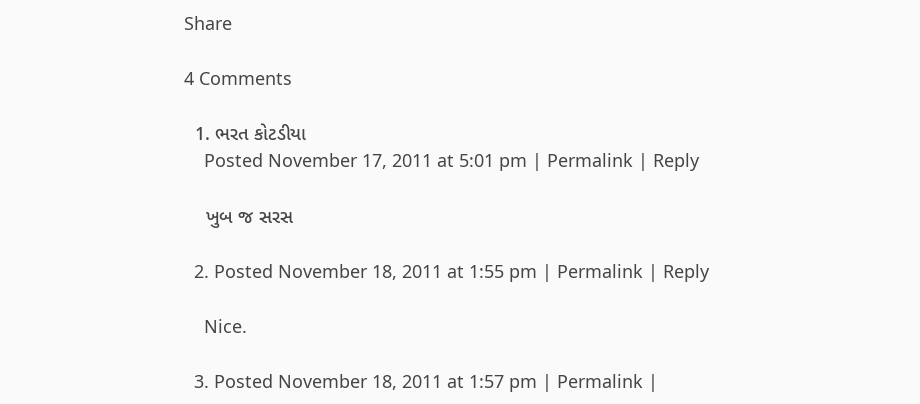Share

4 Comments

  1. ભરત કોટડીયા
    Posted November 17, 2011 at 5:01 pm | Permalink | Reply

    ખુબ જ સરસ

  2. Posted November 18, 2011 at 1:55 pm | Permalink | Reply

    Nice.

  3. Posted November 18, 2011 at 1:57 pm | Permalink |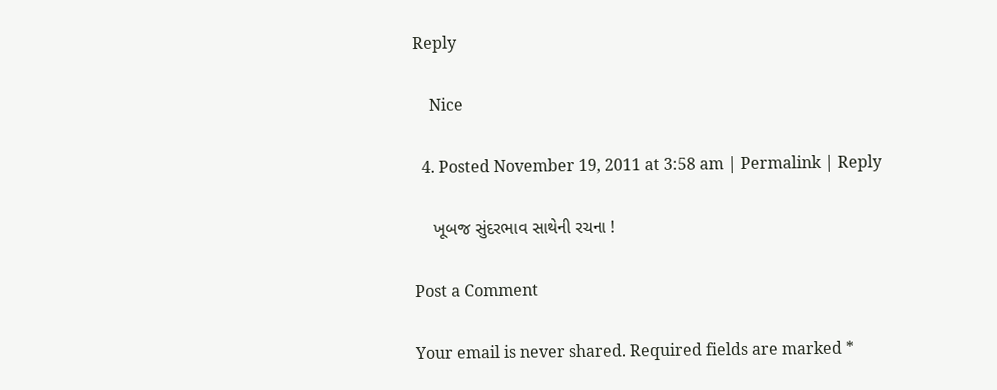Reply

    Nice

  4. Posted November 19, 2011 at 3:58 am | Permalink | Reply

    ખૂબજ સુંદરભાવ સાથેની રચના !

Post a Comment

Your email is never shared. Required fields are marked *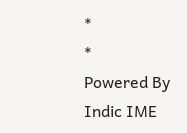*
*
Powered By Indic IME